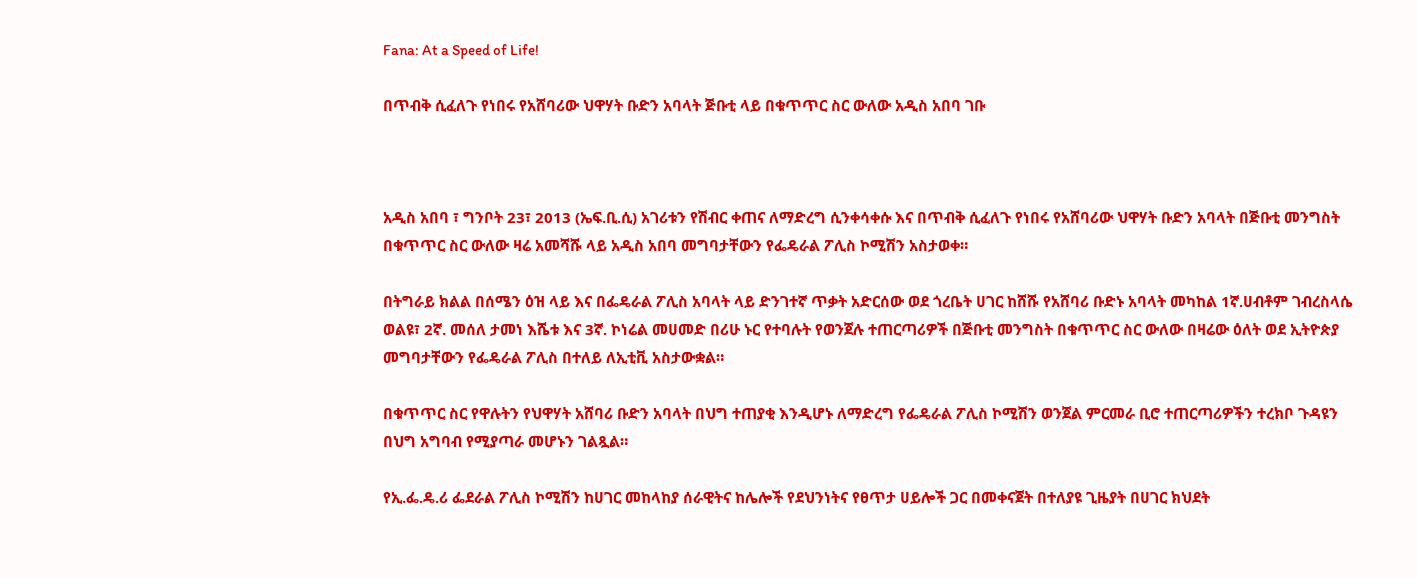Fana: At a Speed of Life!

በጥብቅ ሲፈለጉ የነበሩ የአሸባሪው ህዋሃት ቡድን አባላት ጅቡቲ ላይ በቁጥጥር ስር ውለው አዲስ አበባ ገቡ



አዲስ አበባ ፣ ግንቦት 23፣ 2013 (ኤፍ.ቢ.ሲ) አገሪቱን የሽብር ቀጠና ለማድረግ ሲንቀሳቀሱ እና በጥብቅ ሲፈለጉ የነበሩ የአሸባሪው ህዋሃት ቡድን አባላት በጅቡቲ መንግስት በቁጥጥር ስር ውለው ዛሬ አመሻሹ ላይ አዲስ አበባ መግባታቸውን የፌዴራል ፖሊስ ኮሚሽን አስታወቀ።

በትግራይ ክልል በሰሜን ዕዝ ላይ እና በፌዴራል ፖሊስ አባላት ላይ ድንገተኛ ጥቃት አድርሰው ወደ ጎረቤት ሀገር ከሸሹ የአሸባሪ ቡድኑ አባላት መካከል 1ኛ.ሀብቶም ገብረስላሴ ወልዩ፣ 2ኛ. መሰለ ታመነ እሼቱ እና 3ኛ. ኮነሬል መሀመድ በሪሁ ኑር የተባሉት የወንጀሉ ተጠርጣሪዎች በጅቡቲ መንግስት በቁጥጥር ስር ውለው በዛሬው ዕለት ወደ ኢትዮጵያ መግባታቸውን የፌዴራል ፖሊስ በተለይ ለኢቲቪ አስታውቋል።

በቁጥጥር ስር የዋሉትን የህዋሃት አሸባሪ ቡድን አባላት በህግ ተጠያቂ እንዲሆኑ ለማድረግ የፌዴራል ፖሊስ ኮሚሽን ወንጀል ምርመራ ቢሮ ተጠርጣሪዎችን ተረክቦ ጉዳዩን በህግ አግባብ የሚያጣራ መሆኑን ገልጿል።

የኢ.ፌ.ዴ.ሪ ፌደራል ፖሊስ ኮሚሽን ከሀገር መከላከያ ሰራዊትና ከሌሎች የደህንነትና የፀጥታ ሀይሎች ጋር በመቀናጀት በተለያዩ ጊዜያት በሀገር ክህደት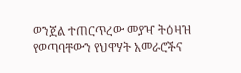ወንጀል ተጠርጥረው መያዣ ትዕዛዝ የወጣባቸውን የህዋሃት አመራሮችና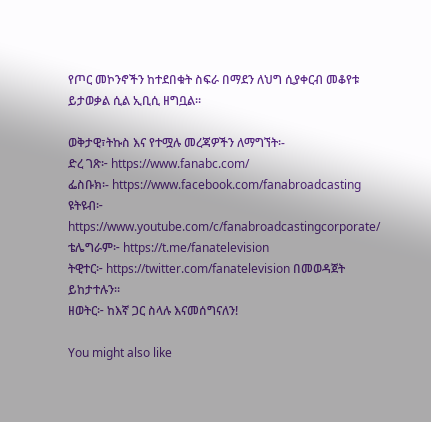የጦር መኮንኖችን ከተደበቁት ስፍራ በማደን ለህግ ሲያቀርብ መቆየቱ ይታወቃል ሲል ኢቢሲ ዘግቧል።

ወቅታዊ፣ትኩስ እና የተሟሉ መረጃዎችን ለማግኘት፡-
ድረ ገጽ፦ https://www.fanabc.com/
ፌስቡክ፡- https://www.facebook.com/fanabroadcasting
ዩትዩብ፦ https://www.youtube.com/c/fanabroadcastingcorporate/
ቴሌግራም፦ https://t.me/fanatelevision
ትዊተር፦ https://twitter.com/fanatelevision በመወዳጀት ይከታተሉን፡፡
ዘወትር፦ ከእኛ ጋር ስላሉ እናመሰግናለን!

You might also like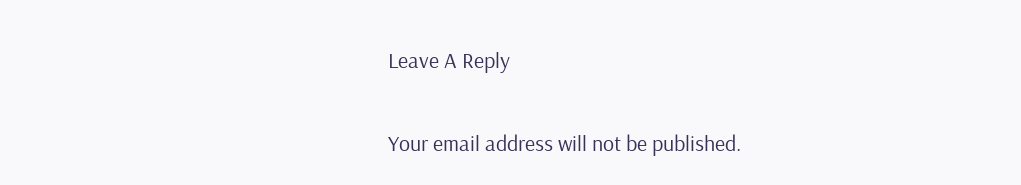Leave A Reply

Your email address will not be published.